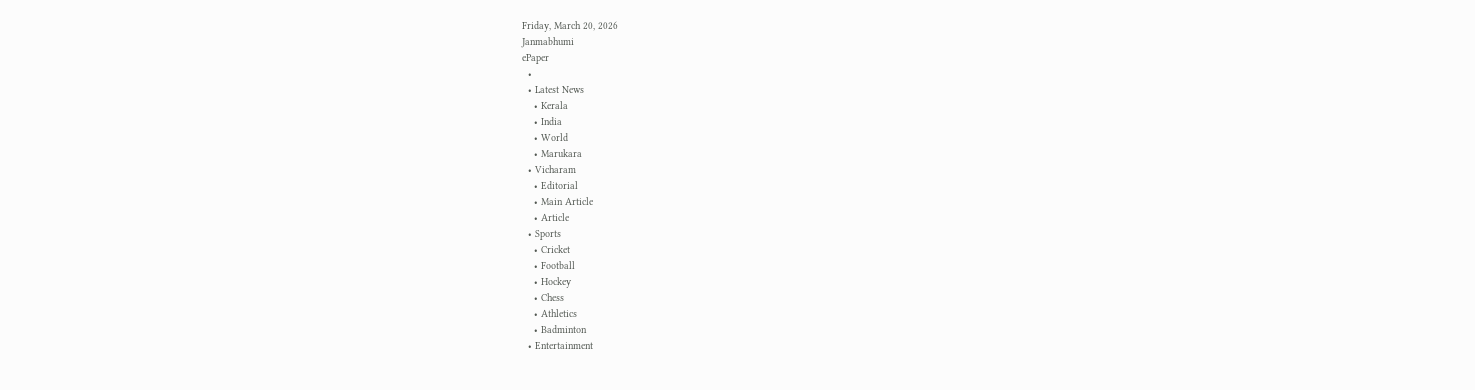Friday, March 20, 2026
Janmabhumi
ePaper
  •
  • Latest News
    • Kerala
    • India
    • World
    • Marukara
  • Vicharam
    • Editorial
    • Main Article
    • Article
  • Sports
    • Cricket
    • Football
    • Hockey
    • Chess
    • Athletics
    • Badminton
  • Entertainment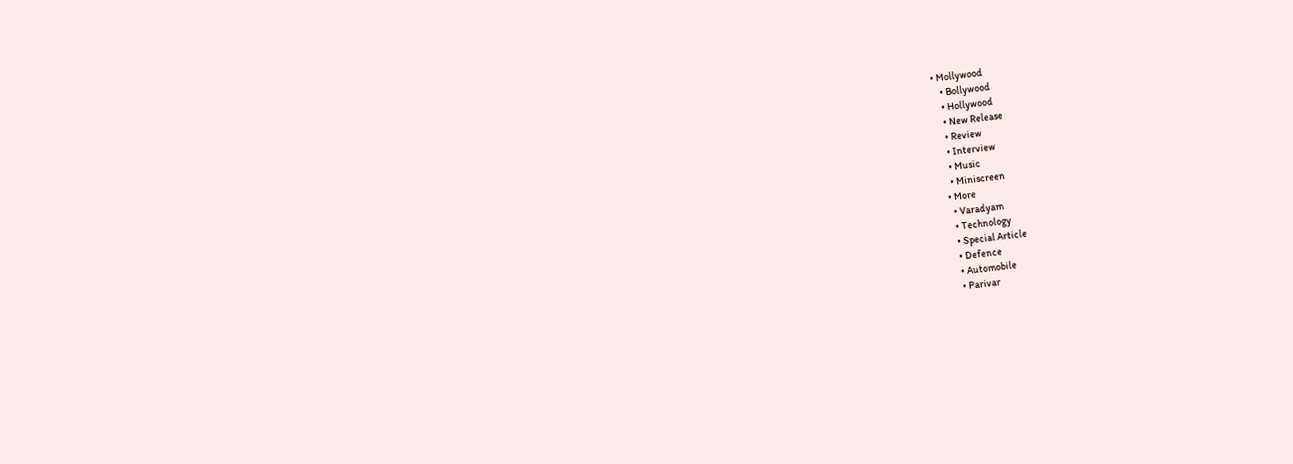• Mollywood
    • Bollywood
    • Hollywood
    • New Release
    • Review
    • Interview
    • Music
    • Miniscreen
  • More
    • Varadyam
    • Technology
    • Special Article
    • Defence
    • Automobile
    • Parivar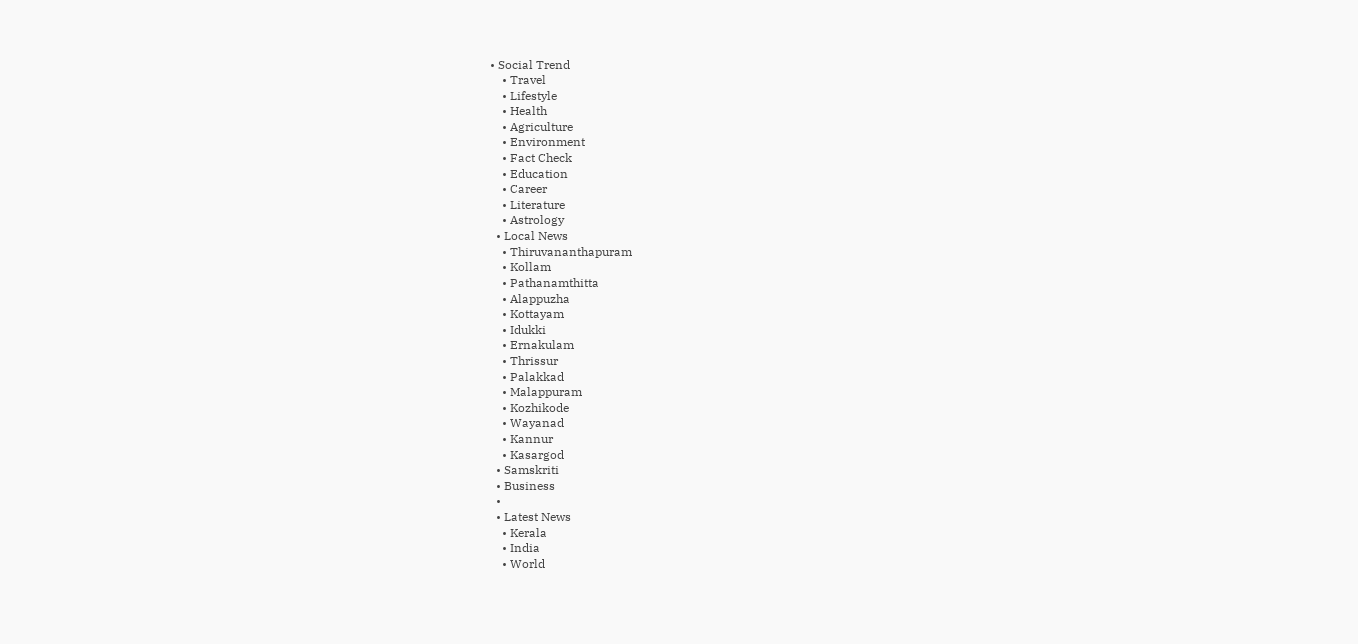• Social Trend
    • Travel
    • Lifestyle
    • Health
    • Agriculture
    • Environment
    • Fact Check
    • Education
    • Career
    • Literature
    • Astrology
  • Local News
    • Thiruvananthapuram
    • Kollam
    • Pathanamthitta
    • Alappuzha
    • Kottayam
    • Idukki
    • Ernakulam
    • Thrissur
    • Palakkad
    • Malappuram
    • Kozhikode
    • Wayanad
    • Kannur
    • Kasargod
  • Samskriti
  • Business
  •
  • Latest News
    • Kerala
    • India
    • World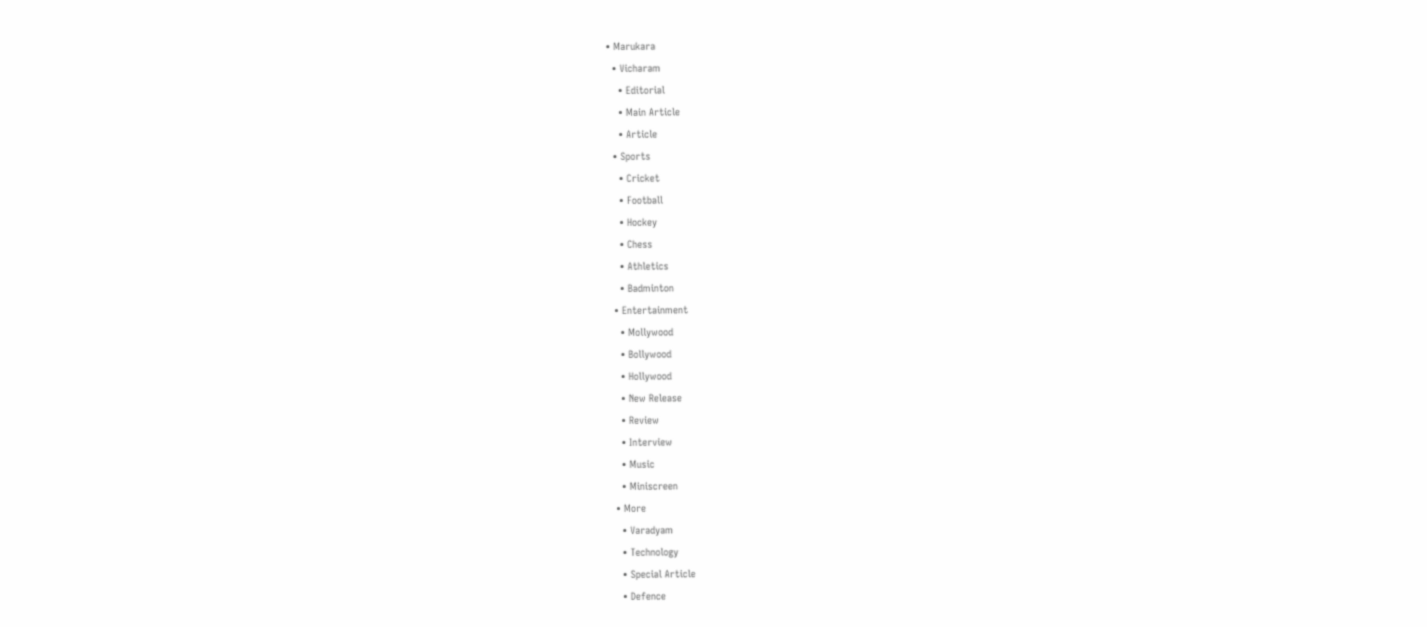• Marukara
  • Vicharam
    • Editorial
    • Main Article
    • Article
  • Sports
    • Cricket
    • Football
    • Hockey
    • Chess
    • Athletics
    • Badminton
  • Entertainment
    • Mollywood
    • Bollywood
    • Hollywood
    • New Release
    • Review
    • Interview
    • Music
    • Miniscreen
  • More
    • Varadyam
    • Technology
    • Special Article
    • Defence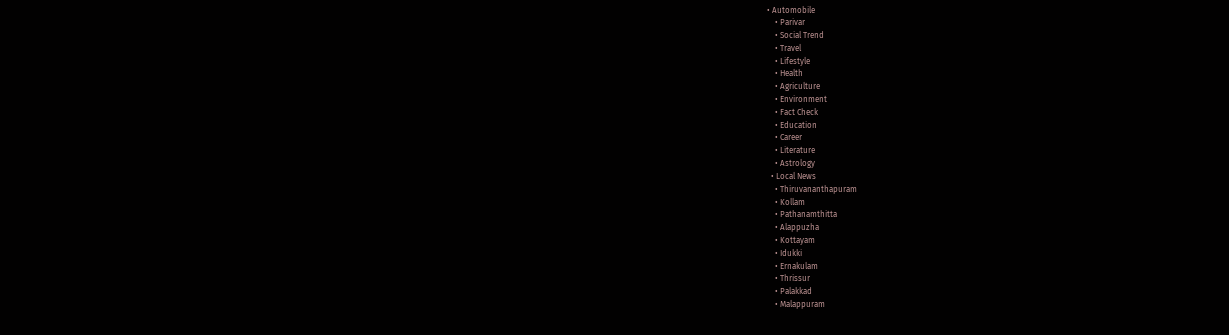• Automobile
    • Parivar
    • Social Trend
    • Travel
    • Lifestyle
    • Health
    • Agriculture
    • Environment
    • Fact Check
    • Education
    • Career
    • Literature
    • Astrology
  • Local News
    • Thiruvananthapuram
    • Kollam
    • Pathanamthitta
    • Alappuzha
    • Kottayam
    • Idukki
    • Ernakulam
    • Thrissur
    • Palakkad
    • Malappuram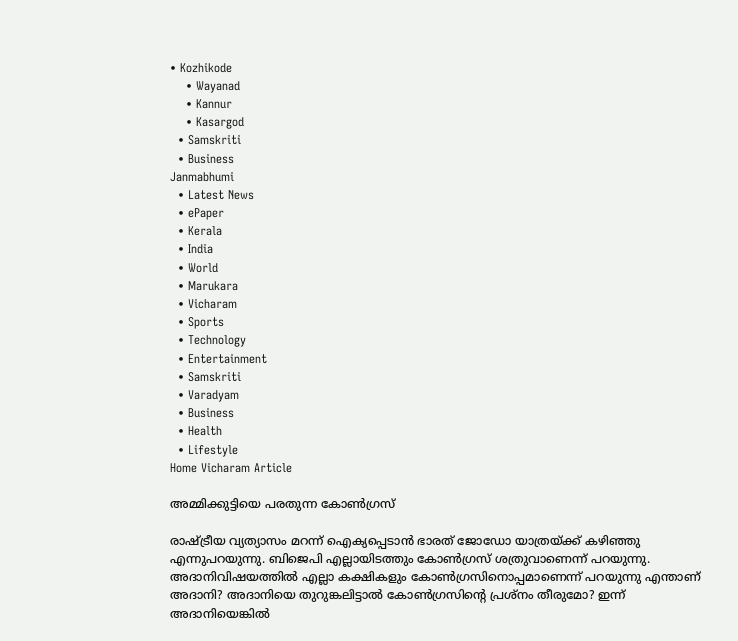• Kozhikode
    • Wayanad
    • Kannur
    • Kasargod
  • Samskriti
  • Business
Janmabhumi
  • Latest News
  • ePaper
  • Kerala
  • India
  • World
  • Marukara
  • Vicharam
  • Sports
  • Technology
  • Entertainment
  • Samskriti
  • Varadyam
  • Business
  • Health
  • Lifestyle
Home Vicharam Article

അമ്മിക്കുട്ടിയെ പരതുന്ന കോണ്‍ഗ്രസ്

രാഷ്‌ട്രീയ വ്യത്യാസം മറന്ന് ഐക്യപ്പെടാന്‍ ഭാരത് ജോഡോ യാത്രയ്‌ക്ക് കഴിഞ്ഞു എന്നുപറയുന്നു. ബിജെപി എല്ലായിടത്തും കോണ്‍ഗ്രസ് ശത്രുവാണെന്ന് പറയുന്നു. അദാനിവിഷയത്തില്‍ എല്ലാ കക്ഷികളും കോണ്‍ഗ്രസിനൊപ്പമാണെന്ന് പറയുന്നു എന്താണ് അദാനി? അദാനിയെ തുറുങ്കലിട്ടാല്‍ കോണ്‍ഗ്രസിന്റെ പ്രശ്‌നം തീരുമോ? ഇന്ന് അദാനിയെങ്കില്‍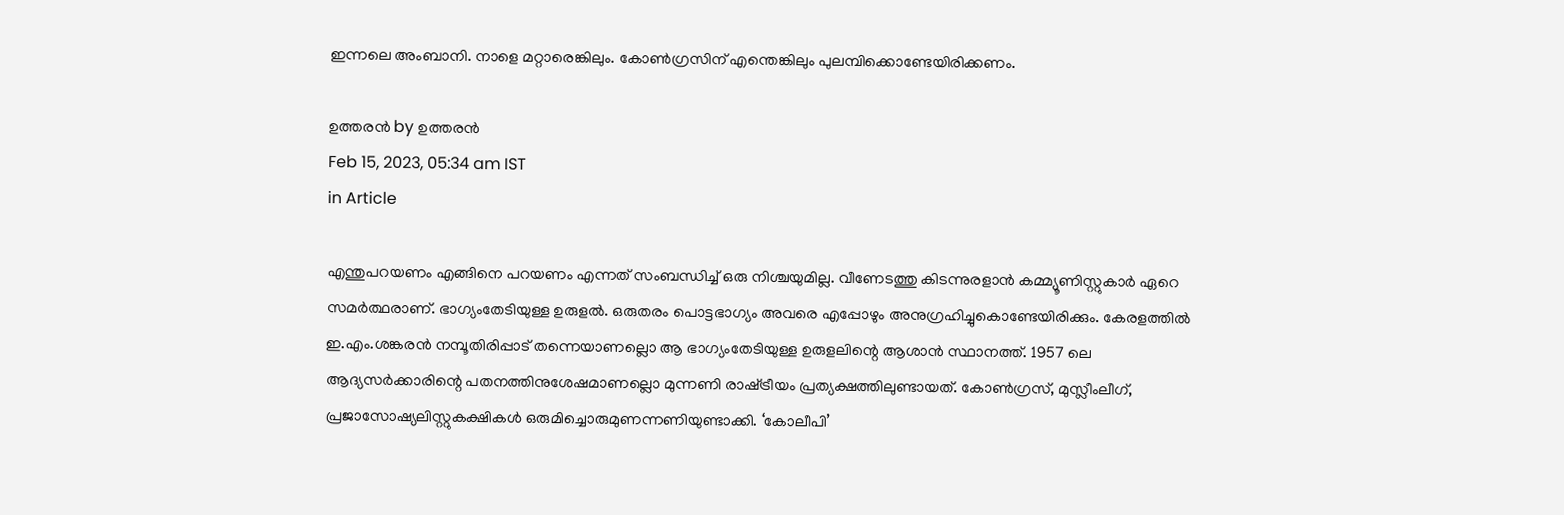ഇന്നലെ അംബാനി. നാളെ മറ്റാരെങ്കിലും. കോണ്‍ഗ്രസിന് എന്തെങ്കിലും പുലമ്പിക്കൊണ്ടേയിരിക്കണം.

ഉത്തരന്‍ by ഉത്തരന്‍
Feb 15, 2023, 05:34 am IST
in Article

എന്തുപറയണം എങ്ങിനെ പറയണം എന്നത് സംബന്ധിച്ച് ഒരു നിശ്ചയുമില്ല. വീണേടത്തു കിടന്നുരളാന്‍ കമ്മ്യൂണിസ്റ്റുകാര്‍ ഏറെ സമര്‍ത്ഥരാണ്. ഭാഗ്യംതേടിയുള്ള ഉരുളല്‍. ഒരുതരം പൊട്ടഭാഗ്യം അവരെ എപ്പോഴും അനുഗ്രഹിച്ചുകൊണ്ടേയിരിക്കും. കേരളത്തില്‍ ഇ.എം.ശങ്കരന്‍ നമ്പൂതിരിപ്പാട് തന്നെയാണല്ലൊ ആ ഭാഗ്യംതേടിയുള്ള ഉരുളലിന്റെ ആശാന്‍ സ്ഥാനത്ത്. 1957 ലെ ആദ്യസര്‍ക്കാരിന്റെ പതനത്തിനുശേഷമാണല്ലൊ മുന്നണി രാഷ്‌ട്രീയം പ്രത്യക്ഷത്തിലുണ്ടായത്. കോണ്‍ഗ്രസ്, മുസ്ലീംലീഗ്, പ്രജാസോഷ്യലിസ്റ്റുകക്ഷികള്‍ ഒരുമിച്ചൊരുമുണന്നണിയുണ്ടാക്കി. ‘കോലീപി’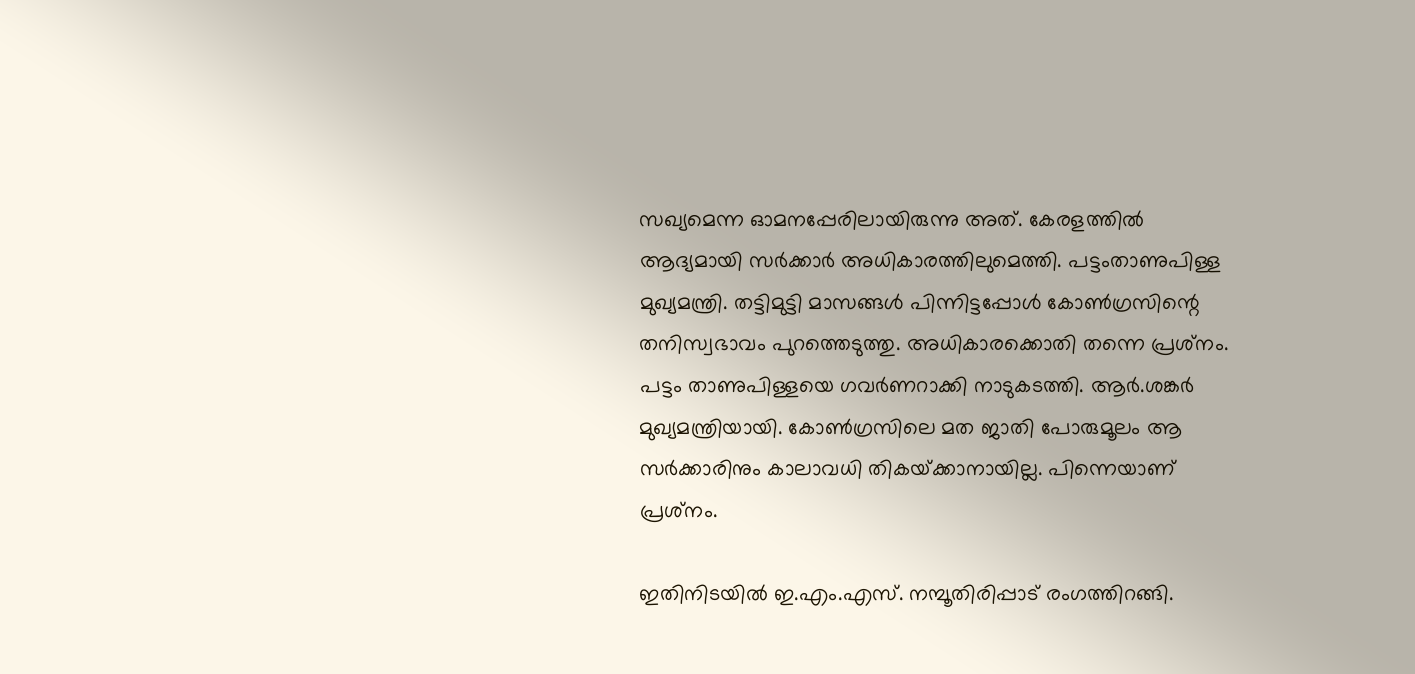സഖ്യമെന്ന ഓമനപ്പേരിലായിരുന്നു അത്. കേരളത്തില്‍ ആദ്യമായി സര്‍ക്കാര്‍ അധികാരത്തിലുമെത്തി. പട്ടംതാണുപിള്ള മുഖ്യമന്ത്രി. തട്ടിമുട്ടി മാസങ്ങള്‍ പിന്നിട്ടപ്പോള്‍ കോണ്‍ഗ്രസിന്റെ തനിസ്വഭാവം പുറത്തെടുത്തു. അധികാരക്കൊതി തന്നെ പ്രശ്‌നം. പട്ടം താണുപിള്ളയെ ഗവര്‍ണറാക്കി നാടുകടത്തി. ആര്‍.ശങ്കര്‍ മുഖ്യമന്ത്രിയായി. കോണ്‍ഗ്രസിലെ മത ജാതി പോരുമൂലം ആ സര്‍ക്കാരിനും കാലാവധി തികയ്‌ക്കാനായില്ല. പിന്നെയാണ് പ്രശ്‌നം.

ഇതിനിടയില്‍ ഇ.എം.എസ്. നമ്പൂതിരിപ്പാട് രംഗത്തിറങ്ങി.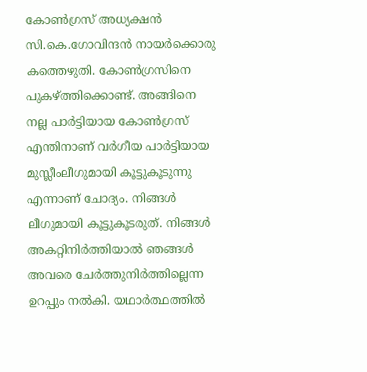കോണ്‍ഗ്രസ് അധ്യക്ഷന്‍ സി.കെ.ഗോവിന്ദന്‍ നായര്‍ക്കൊരു കത്തെഴുതി. കോണ്‍ഗ്രസിനെ പുകഴ്‌ത്തിക്കൊണ്ട്. അങ്ങിനെ നല്ല പാര്‍ട്ടിയായ കോണ്‍ഗ്രസ് എന്തിനാണ് വര്‍ഗീയ പാര്‍ട്ടിയായ മുസ്ലീംലീഗുമായി കൂട്ടുകൂടുന്നു എന്നാണ് ചോദ്യം. നിങ്ങള്‍ ലീഗുമായി കൂട്ടുകൂടരുത്. നിങ്ങള്‍ അകറ്റിനിര്‍ത്തിയാല്‍ ഞങ്ങള്‍ അവരെ ചേര്‍ത്തുനിര്‍ത്തില്ലെന്ന ഉറപ്പും നല്‍കി. യഥാര്‍ത്ഥത്തില്‍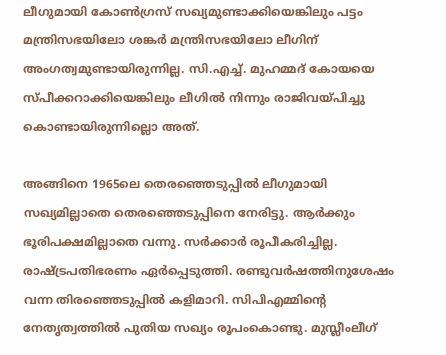ലീഗുമായി കോണ്‍ഗ്രസ് സഖ്യമുണ്ടാക്കിയെങ്കിലും പട്ടം മന്ത്രിസഭയിലോ ശങ്കര്‍ മന്ത്രിസഭയിലോ ലീഗിന് അംഗത്വമുണ്ടായിരുന്നില്ല. സി.എച്ച്. മുഹമ്മദ് കോയയെ സ്പീക്കറാക്കിയെങ്കിലും ലീഗില്‍ നിന്നും രാജിവയ്‌പിച്ചു കൊണ്ടായിരുന്നില്ലൊ അത്.

അങ്ങിനെ 1965ലെ തെരഞ്ഞെടുപ്പില്‍ ലീഗുമായി സഖ്യമില്ലാതെ തെരഞ്ഞെടുപ്പിനെ നേരിട്ടു. ആര്‍ക്കും ഭൂരിപക്ഷമില്ലാതെ വന്നു. സര്‍ക്കാര്‍ രൂപീകരിച്ചില്ല. രാഷ്‌ട്രപതിഭരണം ഏര്‍പ്പെടുത്തി. രണ്ടുവര്‍ഷത്തിനുശേഷം വന്ന തിരഞ്ഞെടുപ്പില്‍ കളിമാറി. സിപിഎമ്മിന്റെ നേതൃത്വത്തില്‍ പുതിയ സഖ്യം രൂപംകൊണ്ടു. മുസ്ലീംലീഗ്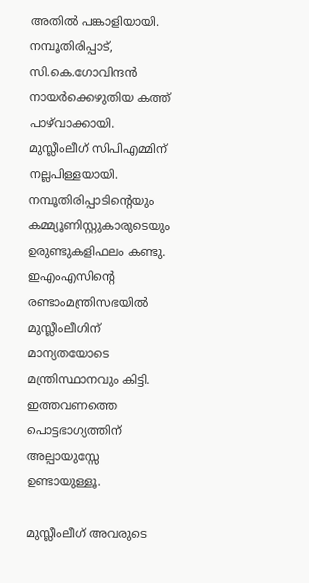അതില്‍ പങ്കാളിയായി. നമ്പൂതിരിപ്പാട്, സി.കെ.ഗോവിന്ദന്‍ നായര്‍ക്കെഴുതിയ കത്ത് പാഴ്‌വാക്കായി. മുസ്ലീംലീഗ് സിപിഎമ്മിന് നല്ലപിള്ളയായി. നമ്പൂതിരിപ്പാടിന്റെയും കമ്മ്യൂണിസ്റ്റുകാരുടെയും ഉരുണ്ടുകളിഫലം കണ്ടു. ഇഎംഎസിന്റെ രണ്ടാംമന്ത്രിസഭയില്‍ മുസ്ലീംലീഗിന് മാന്യതയോടെ മന്ത്രിസ്ഥാനവും കിട്ടി. ഇത്തവണത്തെ പൊട്ടഭാഗ്യത്തിന് അല്പായുസ്സേ ഉണ്ടായുള്ളൂ.

മുസ്ലീംലീഗ് അവരുടെ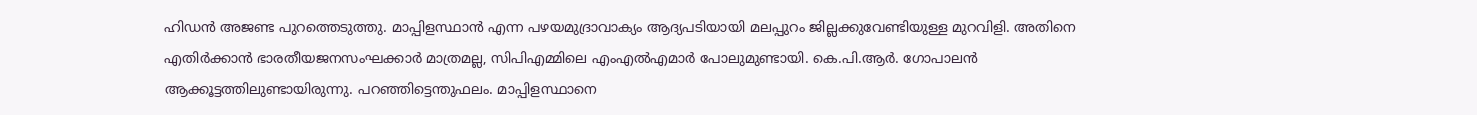ഹിഡന്‍ അജണ്ട പുറത്തെടുത്തു. മാപ്പിളസ്ഥാന്‍ എന്ന പഴയമുദ്രാവാക്യം ആദ്യപടിയായി മലപ്പുറം ജില്ലക്കുവേണ്ടിയുള്ള മുറവിളി. അതിനെ എതിര്‍ക്കാന്‍ ഭാരതീയജനസംഘക്കാര്‍ മാത്രമല്ല, സിപിഎമ്മിലെ എംഎല്‍എമാര്‍ പോലുമുണ്ടായി. കെ.പി.ആര്‍. ഗോപാലന്‍ ആക്കൂട്ടത്തിലുണ്ടായിരുന്നു. പറഞ്ഞിട്ടെന്തുഫലം. മാപ്പിളസ്ഥാനെ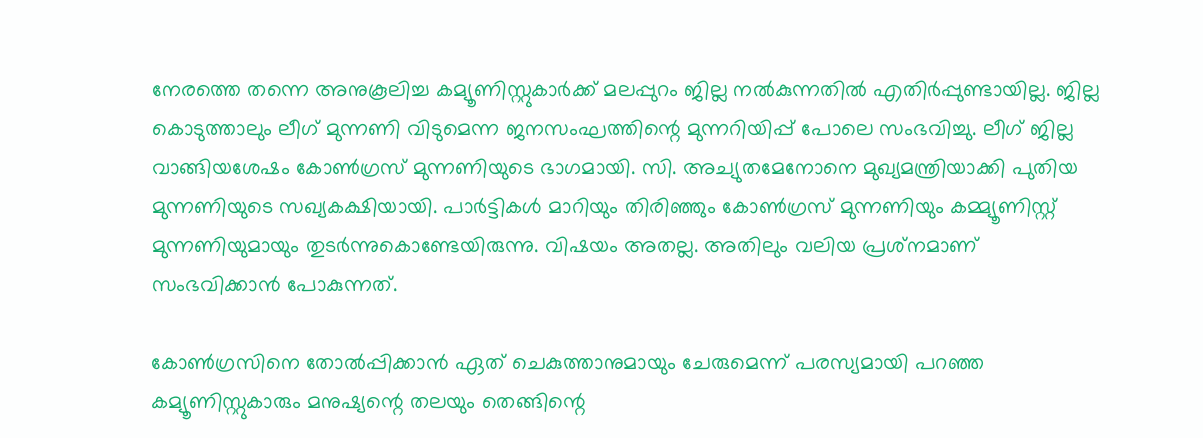നേരത്തെ തന്നെ അനുകൂലിച്ച കമ്യൂണിസ്റ്റുകാര്‍ക്ക് മലപ്പുറം ജില്ല നല്‍കുന്നതില്‍ എതിര്‍പ്പുണ്ടായില്ല. ജില്ല കൊടുത്താലും ലീഗ് മുന്നണി വിടുമെന്ന ജനസംഘത്തിന്റെ മുന്നറിയിപ്പ് പോലെ സംഭവിച്ചു. ലീഗ് ജില്ല വാങ്ങിയശേഷം കോണ്‍ഗ്രസ് മുന്നണിയുടെ ഭാഗമായി. സി. അച്യുതമേനോനെ മുഖ്യമന്ത്രിയാക്കി പുതിയ മുന്നണിയുടെ സഖ്യകക്ഷിയായി. പാര്‍ട്ടികള്‍ മാറിയും തിരിഞ്ഞും കോണ്‍ഗ്രസ് മുന്നണിയും കമ്മ്യൂണിസ്റ്റ് മുന്നണിയുമായും തുടര്‍ന്നുകൊണ്ടേയിരുന്നു. വിഷയം അതല്ല. അതിലും വലിയ പ്രശ്‌നമാണ് സംഭവിക്കാന്‍ പോകുന്നത്.

കോണ്‍ഗ്രസിനെ തോല്‍പ്പിക്കാന്‍ ഏത് ചെകുത്താനുമായും ചേരുമെന്ന് പരസ്യമായി പറഞ്ഞ കമ്യൂണിസ്റ്റുകാരും മനുഷ്യന്റെ തലയും തെങ്ങിന്റെ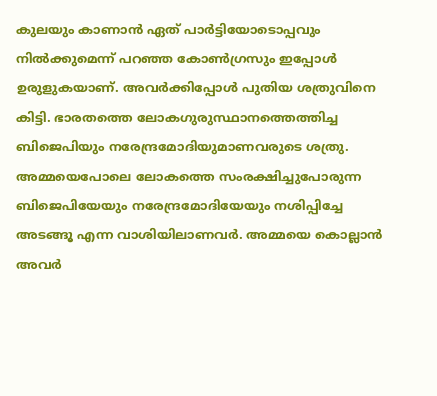കുലയും കാണാന്‍ ഏത് പാര്‍ട്ടിയോടൊപ്പവും നില്‍ക്കുമെന്ന് പറഞ്ഞ കോണ്‍ഗ്രസും ഇപ്പോള്‍ ഉരുളുകയാണ്. അവര്‍ക്കിപ്പോള്‍ പുതിയ ശത്രുവിനെ കിട്ടി. ഭാരതത്തെ ലോകഗുരുസ്ഥാനത്തെത്തിച്ച ബിജെപിയും നരേന്ദ്രമോദിയുമാണവരുടെ ശത്രു. അമ്മയെപോലെ ലോകത്തെ സംരക്ഷിച്ചുപോരുന്ന ബിജെപിയേയും നരേന്ദ്രമോദിയേയും നശിപ്പിച്ചേ അടങ്ങൂ എന്ന വാശിയിലാണവര്‍. അമ്മയെ കൊല്ലാന്‍  അവര്‍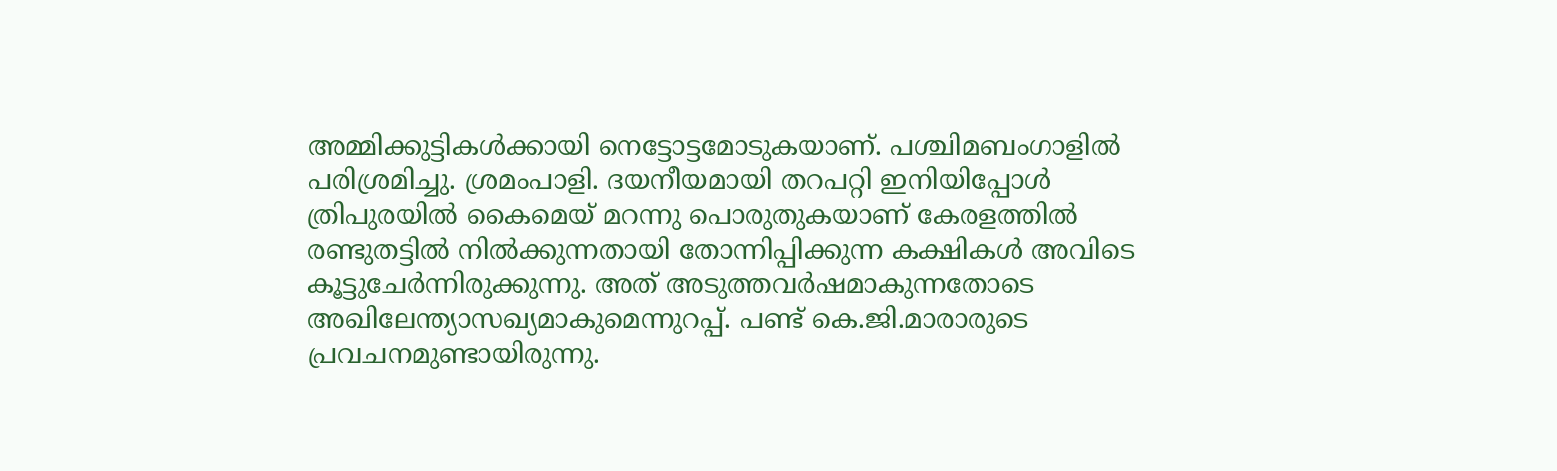അമ്മിക്കുട്ടികള്‍ക്കായി നെട്ടോട്ടമോടുകയാണ്. പശ്ചിമബംഗാളില്‍ പരിശ്രമിച്ചു. ശ്രമംപാളി. ദയനീയമായി തറപറ്റി ഇനിയിപ്പോള്‍ ത്രിപുരയില്‍ കൈമെയ് മറന്നു പൊരുതുകയാണ് കേരളത്തില്‍ രണ്ടുതട്ടില്‍ നില്‍ക്കുന്നതായി തോന്നിപ്പിക്കുന്ന കക്ഷികള്‍ അവിടെ കൂട്ടുചേര്‍ന്നിരുക്കുന്നു. അത് അടുത്തവര്‍ഷമാകുന്നതോടെ അഖിലേന്ത്യാസഖ്യമാകുമെന്നുറപ്പ്. പണ്ട് കെ.ജി.മാരാരുടെ പ്രവചനമുണ്ടായിരുന്നു.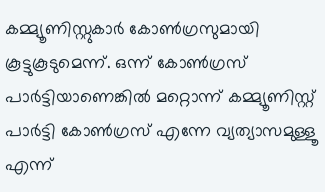കമ്മ്യൂണിസ്റ്റുകാര്‍ കോണ്‍ഗ്രസുമായി കൂട്ടുകൂടുമെന്ന്. ഒന്ന് കോണ്‍ഗ്രസ് പാര്‍ട്ടിയാണെങ്കില്‍ മറ്റൊന്ന് കമ്മ്യൂണിസ്റ്റ് പാര്‍ട്ടി കോണ്‍ഗ്രസ് എന്നേ വ്യത്യാസമുള്ളൂ എന്ന്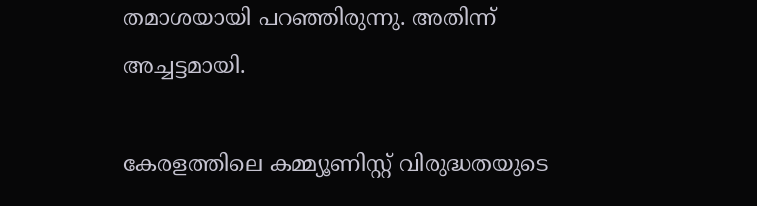തമാശയായി പറഞ്ഞിരുന്നു. അതിന്ന് അച്ചട്ടമായി.

കേരളത്തിലെ കമ്മ്യൂണിസ്റ്റ് വിരുദ്ധതയുടെ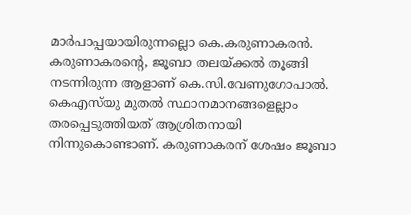മാര്‍പാപ്പയായിരുന്നല്ലൊ കെ.കരുണാകരന്‍. കരുണാകരന്റെ, ജൂബാ തലയ്‌ക്കല്‍ തൂങ്ങി നടന്നിരുന്ന ആളാണ് കെ.സി.വേണുഗോപാല്‍. കെഎസ്‌യു മുതല്‍ സ്ഥാനമാനങ്ങളെല്ലാം തരപ്പെടുത്തിയത് ആശ്രിതനായി നിന്നുകൊണ്ടാണ്. കരുണാകരന് ശേഷം ജൂബാ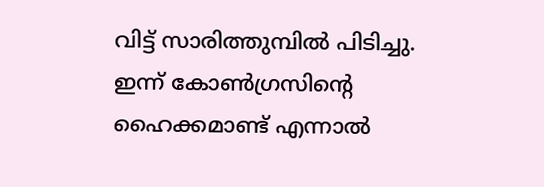വിട്ട് സാരിത്തുമ്പില്‍ പിടിച്ചു. ഇന്ന് കോണ്‍ഗ്രസിന്റെ ഹൈക്കമാണ്ട് എന്നാല്‍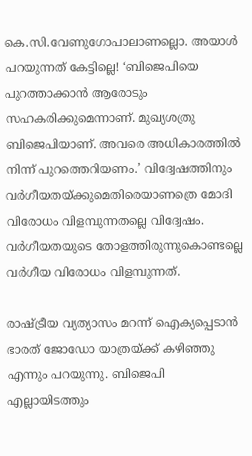കെ.സി.വേണുഗോപാലാണല്ലൊ. അയാള്‍ പറയുന്നത് കേട്ടില്ലെ! ‘ബിജെപിയെ പുറത്താക്കാന്‍ ആരോടും സഹകരിക്കുമെന്നാണ്. മുഖ്യശത്രു ബിജെപിയാണ്. അവരെ അധികാരത്തില്‍ നിന്ന് പുറത്തെറിയണം.’ വിദ്വേഷത്തിനും വര്‍ഗീയതയ്‌ക്കുമെതിരെയാണത്രെ മോദി വിരോധം വിളമ്പുന്നതല്ലെ വിദ്വേഷം. വര്‍ഗീയതയുടെ തോളത്തിരുന്നുകൊണ്ടല്ലെ വര്‍ഗീയ വിരോധം വിളമ്പുന്നത്.

രാഷ്‌ട്രീയ വ്യത്യാസം മറന്ന് ഐക്യപ്പെടാന്‍ ഭാരത് ജോഡോ യാത്രയ്‌ക്ക് കഴിഞ്ഞു എന്നും പറയുന്നു. ബിജെപി എല്ലായിടത്തും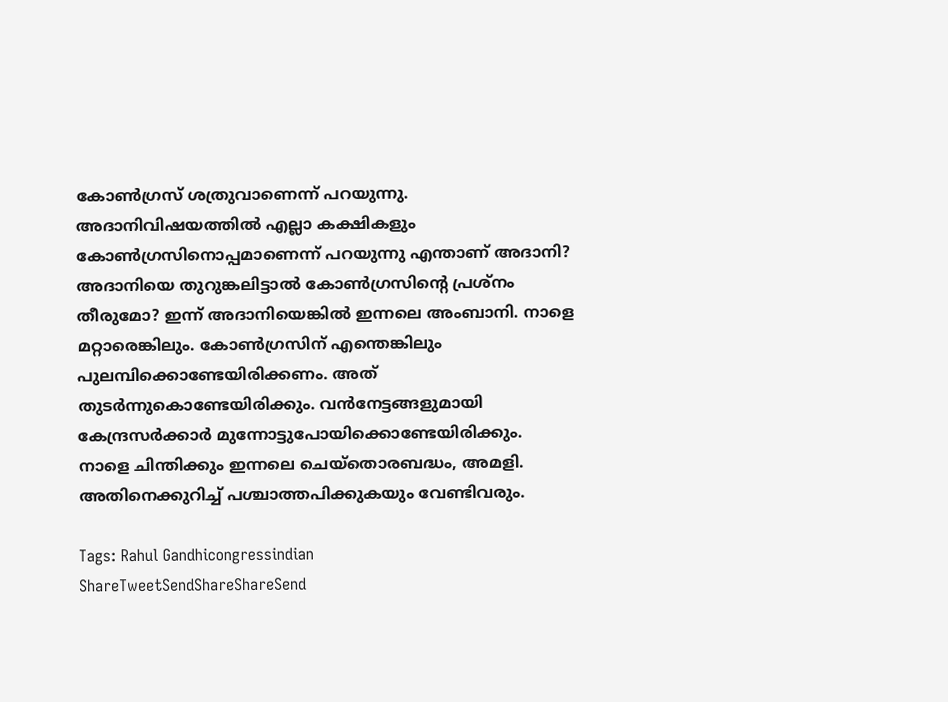കോണ്‍ഗ്രസ് ശത്രുവാണെന്ന് പറയുന്നു. അദാനിവിഷയത്തില്‍ എല്ലാ കക്ഷികളും കോണ്‍ഗ്രസിനൊപ്പമാണെന്ന് പറയുന്നു എന്താണ് അദാനി? അദാനിയെ തുറുങ്കലിട്ടാല്‍ കോണ്‍ഗ്രസിന്റെ പ്രശ്‌നം തീരുമോ? ഇന്ന് അദാനിയെങ്കില്‍ ഇന്നലെ അംബാനി. നാളെ മറ്റാരെങ്കിലും. കോണ്‍ഗ്രസിന് എന്തെങ്കിലും പുലമ്പിക്കൊണ്ടേയിരിക്കണം. അത് തുടര്‍ന്നുകൊണ്ടേയിരിക്കും. വന്‍നേട്ടങ്ങളുമായി കേന്ദ്രസര്‍ക്കാര്‍ മുന്നോട്ടുപോയിക്കൊണ്ടേയിരിക്കും. നാളെ ചിന്തിക്കും ഇന്നലെ ചെയ്‌തൊരബദ്ധം, അമളി. അതിനെക്കുറിച്ച് പശ്ചാത്തപിക്കുകയും വേണ്ടിവരും.

Tags: Rahul Gandhicongressindian
ShareTweetSendShareShareSend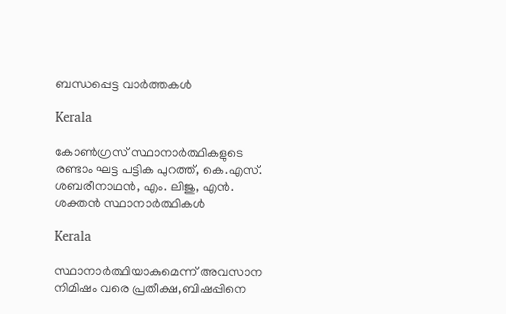ബന്ധപ്പെട്ട വാര്‍ത്തകള്‍

Kerala

കോണ്‍ഗ്രസ് സ്ഥാനാര്‍ത്ഥികളുടെ രണ്ടാം ഘട്ട പട്ടിക പുറത്ത്, കെ.എസ്. ശബരീനാഥന്‍, എം. ലിജു, എന്‍. ശക്തന്‍ സ്ഥാനാര്‍ത്ഥികള്‍

Kerala

സ്ഥാനാര്‍ത്ഥിയാകുമെന്ന് അവസാന നിമിഷം വരെ പ്രതീക്ഷ,ബിഷപ്പിനെ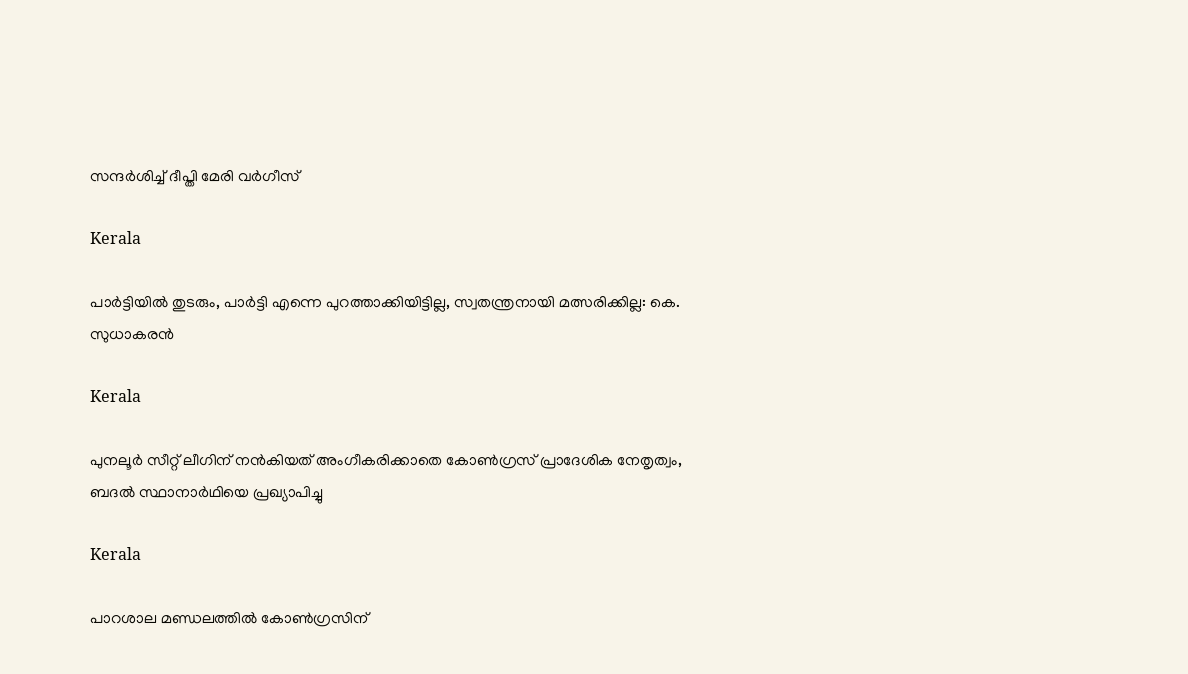സന്ദര്‍ശിച്ച് ദീപ്തി മേരി വര്‍ഗീസ്

Kerala

പാർട്ടിയിൽ തുടരും, പാർട്ടി എന്നെ പുറത്താക്കിയിട്ടില്ല, സ്വതന്ത്രനായി മത്സരിക്കില്ല: കെ. സുധാകരൻ

Kerala

പുനലൂര്‍ സീറ്റ് ലീഗിന് നന്‍കിയത് അംഗീകരിക്കാതെ കോണ്‍ഗ്രസ് പ്രാദേശിക നേതൃത്വം, ബദല്‍ സ്ഥാനാര്‍ഥിയെ പ്രഖ്യാപിച്ചു

Kerala

പാറശാല മണ്ഡലത്തില്‍ കോണ്‍ഗ്രസിന്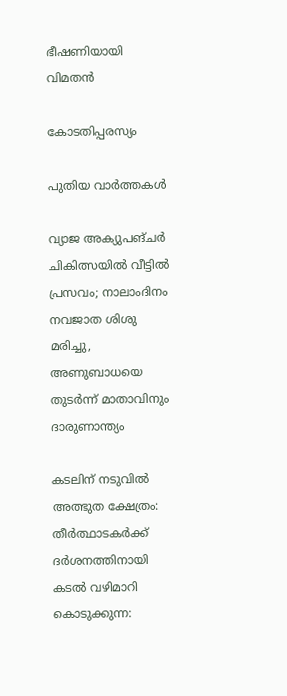ഭീഷണിയായി വിമതന്‍

കോടതിപ്പരസ്യം

പുതിയ വാര്‍ത്തകള്‍

വ്യാജ അക്യുപങ്ചർ ചികിത്സയിൽ വീട്ടിൽ പ്രസവം; നാലാംദിനം നവജാത ശിശു മരിച്ചു, അണുബാധയെ തുടർന്ന് മാതാവിനും ദാരുണാന്ത്യം

കടലിന് നടുവില്‍ അത്ഭുത ക്ഷേത്രം: തീര്‍ത്ഥാടകര്‍ക്ക് ദര്‍ശനത്തിനായി കടല്‍ വഴിമാറി കൊടുക്കുന്ന: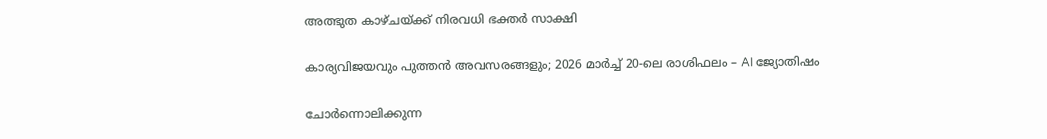അത്ഭുത കാഴ്ചയ്‌ക്ക് നിരവധി ഭക്തര്‍ സാക്ഷി

കാര്യവിജയവും പുത്തൻ അവസരങ്ങളും; 2026 മാർച്ച് 20-ലെ രാശിഫലം – AI ജ്യോതിഷം

ചോര്‍ന്നൊലിക്കുന്ന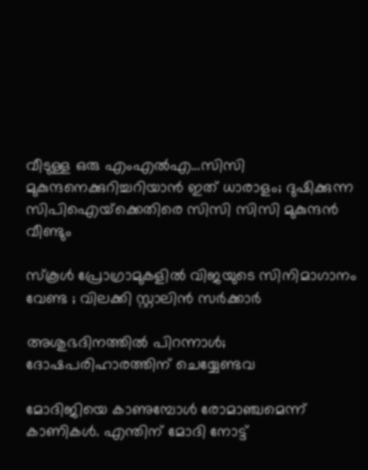വീടുള്ള ഒരു എംഎല്‍എ…സിസി മുകുന്ദനെക്കുറിച്ചറിയാന്‍ ഇത് ധാരാളം; ദുഷിക്കുന്ന സിപിഐയ്‌ക്കെതിരെ സിസി സിസി മുകുന്ദന്‍ വീണ്ടും

സ്കൂൾ പ്രോഗ്രാമുകളിൽ വിജയുടെ സിനിമാഗാനം വേണ്ട ; വിലക്കി സ്റ്റാലിൻ സർക്കാർ

അശുഭദിനത്തിൽ പിറന്നാൾ; ദോഷപരിഹാരത്തിന് ചെയ്യേണ്ടവ

മോദിജിയെ കാണുമ്പോള്‍ രോമാഞ്ചമെന്ന് കാണികള്‍. എന്തിന് മോദി നോട്ട്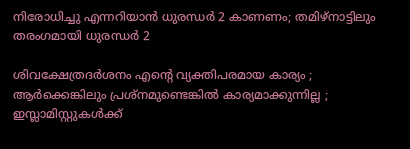നിരോധിച്ചു എന്നറിയാന്‍ ധുരന്ധര്‍ 2 കാണണം; തമിഴ്നാട്ടിലും തരംഗമായി ധുരന്ധര്‍ 2

ശിവക്ഷേത്രദർശനം എന്റെ വ്യക്തിപരമായ കാര്യം ; ആർക്കെങ്കിലും പ്രശ്‌നമുണ്ടെങ്കിൽ കാര്യമാക്കുന്നില്ല ; ഇസ്ലാമിസ്റ്റുകൾക്ക്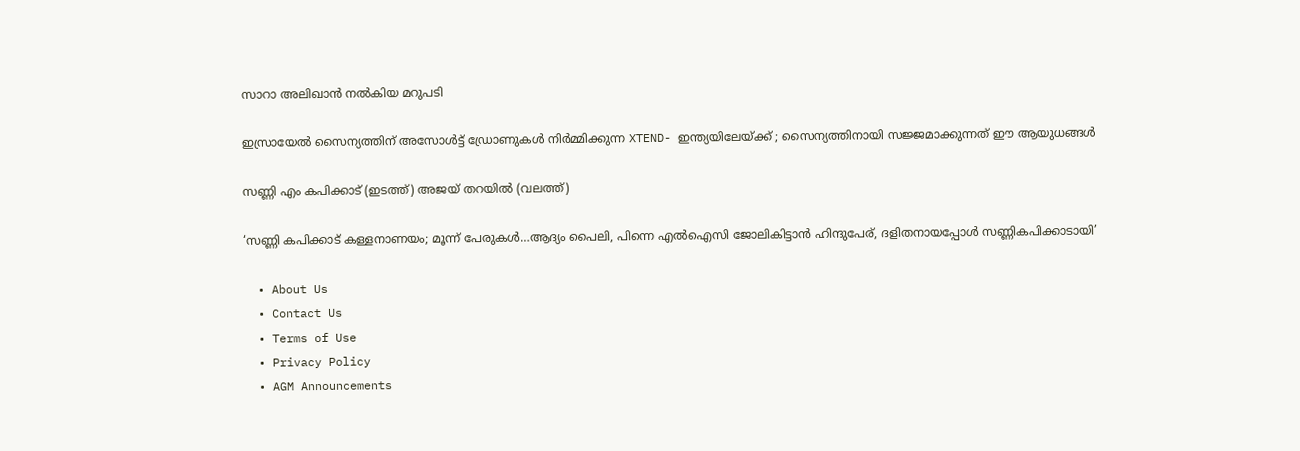സാറാ അലിഖാൻ നൽകിയ മറുപടി

ഇസ്രായേൽ സൈന്യത്തിന് അസോൾട്ട് ഡ്രോണുകൾ നിർമ്മിക്കുന്ന XTEND- ഇന്ത്യയിലേയ്‌ക്ക് ; സൈന്യത്തിനായി സജ്ജമാക്കുന്നത് ഈ ആയുധങ്ങൾ

സണ്ണി എം കപിക്കാട് (ഇടത്ത്) അജയ് തറയില്‍ (വലത്ത്)

‘സണ്ണി കപിക്കാട് കള്ളനാണയം; മൂന്ന് പേരുകള്‍…ആദ്യം പൈലി, പിന്നെ എല്‍ഐസി ജോലികിട്ടാന്‍ ഹിന്ദുപേര്, ദളിതനായപ്പോള്‍ സണ്ണികപിക്കാടായി’

  • About Us
  • Contact Us
  • Terms of Use
  • Privacy Policy
  • AGM Announcements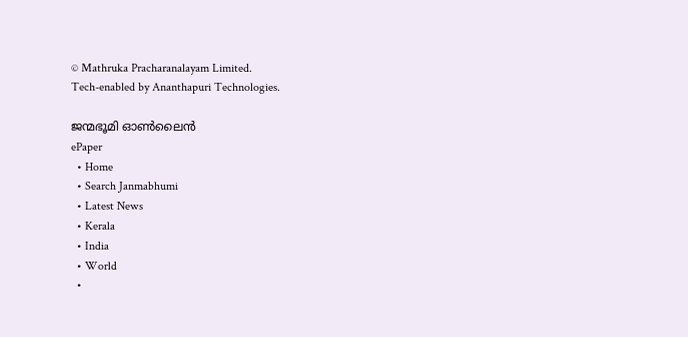© Mathruka Pracharanalayam Limited.
Tech-enabled by Ananthapuri Technologies.

ജന്മഭൂമി ഓണ്‍ലൈന്‍
ePaper
  • Home
  • Search Janmabhumi
  • Latest News
  • Kerala
  • India
  • World
  •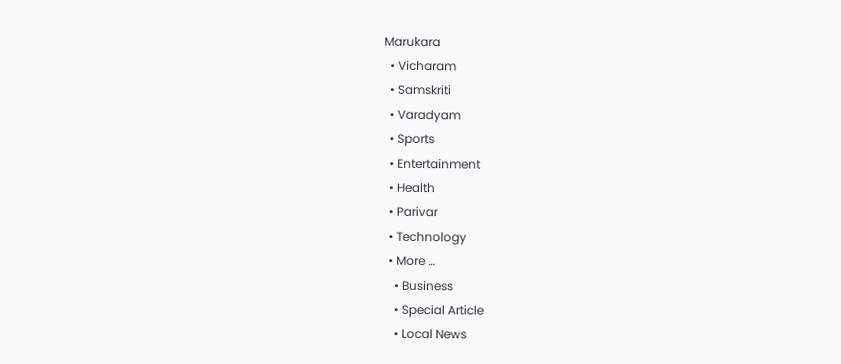Marukara
  • Vicharam
  • Samskriti
  • Varadyam
  • Sports
  • Entertainment
  • Health
  • Parivar
  • Technology
  • More …
    • Business
    • Special Article
    • Local News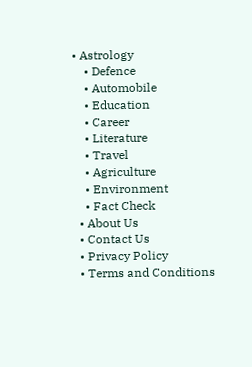• Astrology
    • Defence
    • Automobile
    • Education
    • Career
    • Literature
    • Travel
    • Agriculture
    • Environment
    • Fact Check
  • About Us
  • Contact Us
  • Privacy Policy
  • Terms and Conditions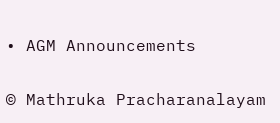• AGM Announcements

© Mathruka Pracharanalayam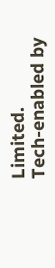Limited.
Tech-enabled by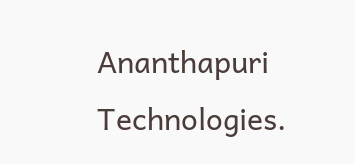Ananthapuri Technologies.